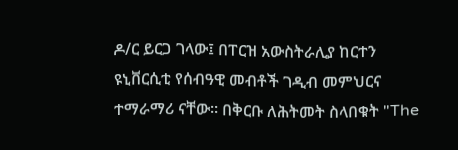ዶ/ር ይርጋ ገላው፤ በፐርዝ አውስትራሊያ ከርተን ዩኒቨርሲቲ የሰብዓዊ መብቶች ገዲብ መምህርና ተማራማሪ ናቸው። በቅርቡ ለሕትመት ስላበቁት "The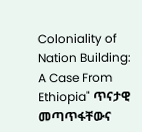Coloniality of Nation Building: A Case From Ethiopia" ጥናታዊ መጣጥፋቸውና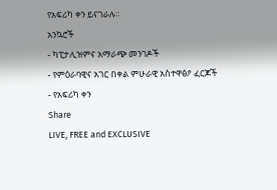የአፍሪካ ቀን ይናገራሉ።
አንኳሮች
- ካፒታሊዝምና አማራጭ መንገዶች
- የምዕራባዊና አገር በቀል ምሁራዊ አስተዋፅዖ ፈርጆች
- የአፍሪካ ቀን
Share
LIVE, FREE and EXCLUSIVE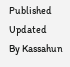Published
Updated
By Kassahun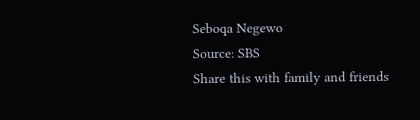Seboqa Negewo
Source: SBS
Share this with family and friends